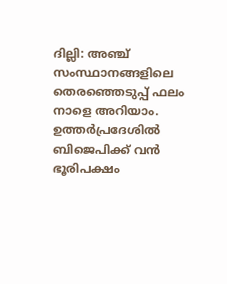ദില്ലി: അഞ്ച് സംസ്ഥാനങ്ങളിലെ തെരഞ്ഞെടുപ്പ് ഫലം നാളെ അറിയാം. ഉത്തര്‍പ്രദേശില്‍ ബിജെപിക്ക് വന്‍ ഭൂരിപക്ഷം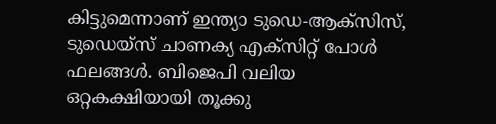കിട്ടുമെന്നാണ് ഇന്ത്യാ ടുഡെ-ആക്‌സിസ്, ടുഡെയ്‌സ് ചാണക്യ എക്‌സിറ്റ് പോള്‍ ഫലങ്ങള്‍. ബിജെപി വലിയ ഒറ്റകക്ഷിയായി തൂക്കു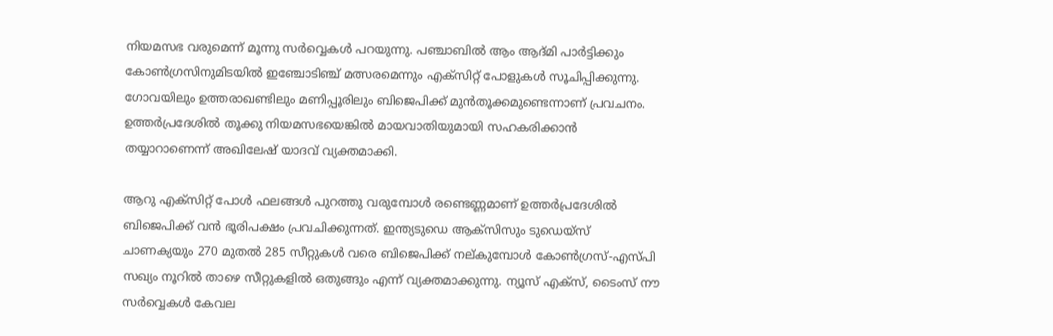നിയമസഭ വരുമെന്ന് മൂന്നു സര്‍വ്വെകള്‍ പറയുന്നു. പഞ്ചാബില്‍ ആം ആദ്മി പാര്‍ട്ടിക്കും കോണ്‍ഗ്രസിനുമിടയില്‍ ഇഞ്ചോടിഞ്ച് മത്സരമെന്നും എക്‌സിറ്റ് പോളുകള്‍ സൂചിപ്പിക്കുന്നു. ഗോവയിലും ഉത്തരാഖണ്ടിലും മണിപ്പൂരിലും ബിജെപിക്ക് മുന്‍തൂക്കമുണ്ടെന്നാണ് പ്രവചനം. ഉത്തര്‍പ്രദേശില്‍ തൂക്കു നിയമസഭയെങ്കില്‍ മായവാതിയുമായി സഹകരിക്കാന്‍ തയ്യാറാണെന്ന് അഖിലേഷ് യാദവ് വ്യക്തമാക്കി.

ആറു എക്‌സിറ്റ് പോള്‍ ഫലങ്ങള്‍ പുറത്തു വരുമ്പോള്‍ രണ്ടെണ്ണമാണ് ഉത്തര്‍പ്രദേശില്‍ ബിജെപിക്ക് വന്‍ ഭൂരിപക്ഷം പ്രവചിക്കുന്നത്. ഇന്ത്യടുഡെ ആക്‌സിസും ടുഡെയ്‌സ് ചാണക്യയും 270 മുതല്‍ 285 സീറ്റുകള്‍ വരെ ബിജെപിക്ക് നല്കുമ്പോള്‍ കോണ്‍ഗ്രസ്-എസ്‌പി സഖ്യം നൂറില്‍ താഴെ സീറ്റുകളില്‍ ഒതുങ്ങും എന്ന് വ്യക്തമാക്കുന്നു. ന്യൂസ് എക്‌സ്, ടൈംസ് നൗ സര്‍വ്വെകള്‍ കേവല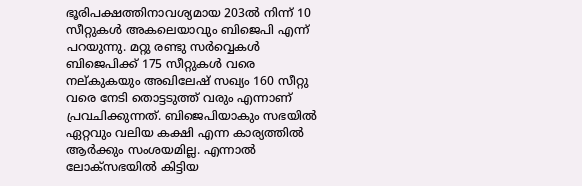ഭൂരിപക്ഷത്തിനാവശ്യമായ 203ല്‍ നിന്ന് 10 സീറ്റുകള്‍ അകലെയാവും ബിജെപി എന്ന് പറയുന്നു. മറ്റു രണ്ടു സര്‍വ്വെകള്‍ ബിജെപിക്ക് 175 സീറ്റുകള്‍ വരെ നല്കുകയും അഖിലേഷ് സഖ്യം 160 സീറ്റു വരെ നേടി തൊട്ടടുത്ത് വരും എന്നാണ് പ്രവചിക്കുന്നത്. ബിജെപിയാകും സഭയില്‍ ഏറ്റവും വലിയ കക്ഷി എന്ന കാര്യത്തില്‍ ആര്‍ക്കും സംശയമില്ല. എന്നാല്‍ ലോക്‌സഭയില്‍ കിട്ടിയ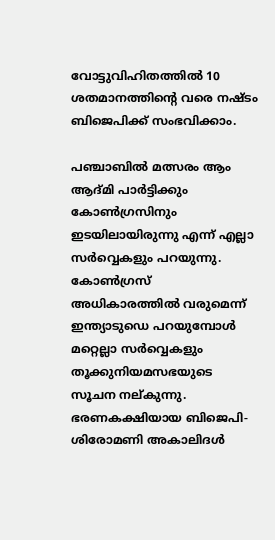വോട്ടുവിഹിതത്തില്‍ 10 ശതമാനത്തിന്റെ വരെ നഷ്ടം ബിജെപിക്ക് സംഭവിക്കാം.

പഞ്ചാബില്‍ മത്സരം ആം ആദ്മി പാര്‍ട്ടിക്കും കോണ്‍ഗ്രസിനും ഇടയിലായിരുന്നു എന്ന് എല്ലാ സര്‍വ്വെകളും പറയുന്നു. കോണ്‍ഗ്രസ് അധികാരത്തില്‍ വരുമെന്ന് ഇന്ത്യാടുഡെ പറയുമ്പോള്‍ മറ്റെല്ലാ സര്‍വ്വെകളും തൂക്കുനിയമസഭയുടെ സൂചന നല്കുന്നു. ഭരണകക്ഷിയായ ബിജെപി-ശിരോമണി അകാലിദള്‍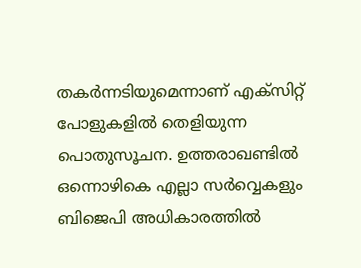തകര്‍ന്നടിയുമെന്നാണ് എക്‌സിറ്റ് പോളുകളില്‍ തെളിയുന്ന പൊതുസൂചന. ഉത്തരാഖണ്ടില്‍ ഒന്നൊഴികെ എല്ലാ സര്‍വ്വെകളും ബിജെപി അധികാരത്തില്‍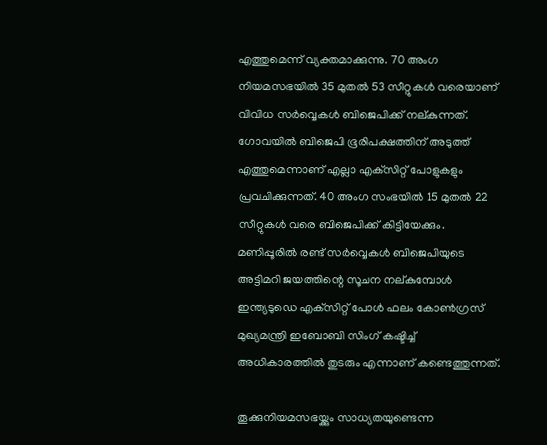എത്തുമെന്ന് വ്യക്തമാക്കുന്നു. 70 അംഗ നിയമസഭയില്‍ 35 മുതല്‍ 53 സീറ്റുകള്‍ വരെയാണ് വിവിധ സര്‍വ്വെകള്‍ ബിജെപിക്ക് നല്കുന്നത്. ഗോവയില്‍ ബിജെപി ഭൂരിപക്ഷത്തിന് അടുത്ത് എത്തുമെന്നാണ് എല്ലാ എക്‌സിറ്റ് പോളുകളും പ്രവചിക്കുന്നത്. 40 അംഗ സംഭയില്‍ 15 മുതല്‍ 22 സീറ്റുകള്‍ വരെ ബിജെപിക്ക് കിട്ടിയേക്കും. മണിപ്പൂരില്‍ രണ്ട് സര്‍വ്വെകള്‍ ബിജെപിയുടെ അട്ടിമറി ജയത്തിന്റെ സൂചന നല്കുമ്പോള്‍ ഇന്ത്യടുഡെ എക്‌സിറ്റ് പോള്‍ ഫലം കോണ്‍ഗ്രസ് മുഖ്യമന്ത്രി ഇബോബി സിംഗ് കഷ്ടിച്ച് അധികാരത്തില്‍ തുടരും എന്നാണ് കണ്ടെത്തുന്നത്.

തൂക്കുനിയമസഭയ്ക്കും സാധ്യതയുണ്ടെന്ന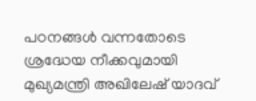പഠനങ്ങള്‍ വന്നതോടെ ശ്രദ്ധേയ നീക്കവുമായി മുഖ്യമന്ത്രി അഖിലേഷ് യാദവ്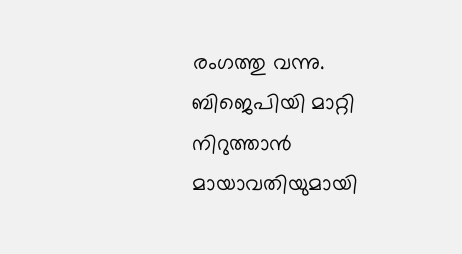രംഗത്തു വന്നു. ബിജെപിയി മാറ്റി നിറുത്താന്‍ മായാവതിയുമായി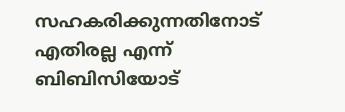സഹകരിക്കുന്നതിനോട് എതിരല്ല എന്ന് ബിബിസിയോട്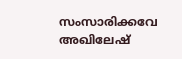സംസാരിക്കവേ അഖിലേഷ്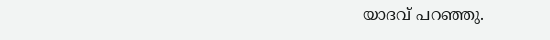യാദവ് പറഞ്ഞു.